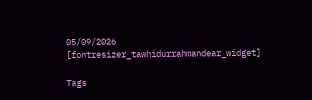05/09/2026
[fontresizer_tawhidurrahmandear_widget]

Tags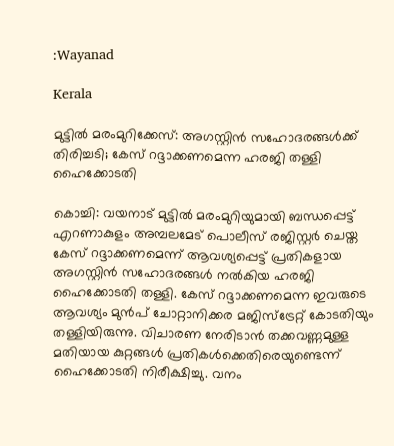:Wayanad

Kerala

മുട്ടിൽ മരംമുറിക്കേസ്: അഗസ്റ്റിൻ സഹോദരങ്ങൾക്ക് തിരിച്ചടി; കേസ് റദ്ദാക്കണമെന്ന ഹരജി തള്ളി ഹൈക്കോടതി

കൊച്ചി: വയനാട് മുട്ടിൽ മരംമുറിയുമായി ബന്ധപ്പെട്ട് എറണാകുളം അമ്പലമേട് പൊലീസ് രജിസ്റ്റർ ചെയ്ത കേസ് റദ്ദാക്കണമെന്ന് ആവശ്യപ്പെട്ട് പ്രതികളായ അഗസ്റ്റിൻ സഹോദരങ്ങൾ നൽകിയ ഹരജി ഹൈക്കോടതി തള്ളി. കേസ് റദ്ദാക്കണമെന്ന ഇവരുടെ ആവശ്യം മുൻപ് ചോറ്റാനിക്കര മജിസ്ട്രേറ്റ് കോടതിയും തള്ളിയിരുന്നു. വിചാരണ നേരിടാൻ തക്കവണ്ണമുള്ള മതിയായ കുറ്റങ്ങൾ പ്രതികൾക്കെതിരെയുണ്ടെന്ന് ഹൈക്കോടതി നിരീക്ഷിച്ചു. വനം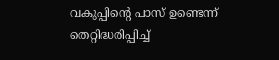വകുപ്പിന്റെ പാസ് ഉണ്ടെന്ന് തെറ്റിദ്ധരിപ്പിച്ച്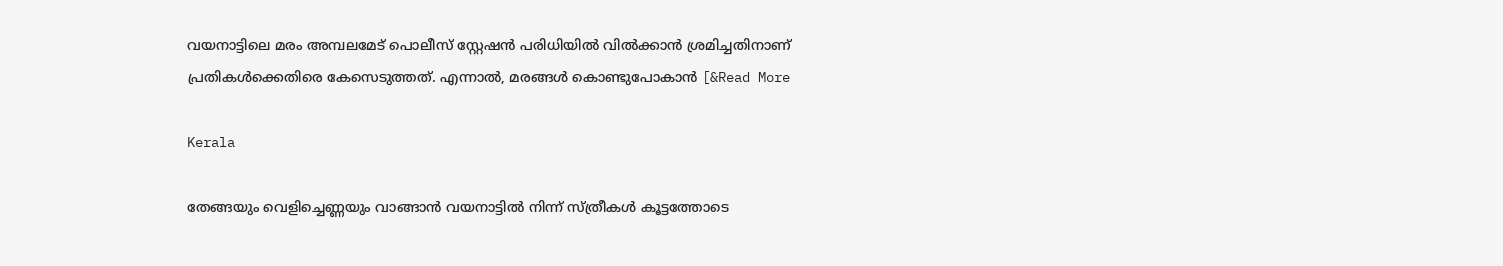വയനാട്ടിലെ മരം അമ്പലമേട് പൊലീസ് സ്റ്റേഷൻ പരിധിയിൽ വിൽക്കാൻ ശ്രമിച്ചതിനാണ് പ്രതികൾക്കെതിരെ കേസെടുത്തത്. എന്നാൽ, മരങ്ങൾ കൊണ്ടുപോകാൻ [&Read More

Kerala

തേങ്ങയും വെളിച്ചെണ്ണയും വാങ്ങാൻ വയനാട്ടിൽ നിന്ന് സ്ത്രീകൾ കൂട്ടത്തോടെ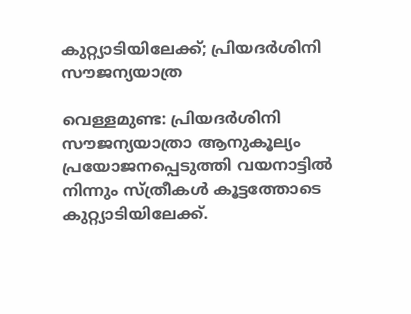കുറ്റ്യാടിയിലേക്ക്; പ്രിയദർശിനി സൗജന്യയാത്ര

വെള്ളമുണ്ട: പ്രിയദർശിനി സൗജന്യയാത്രാ ആനുകൂല്യം പ്രയോജനപ്പെടുത്തി വയനാട്ടിൽ നിന്നും സ്ത്രീകൾ കൂട്ടത്തോടെ കുറ്റ്യാടിയിലേക്ക്.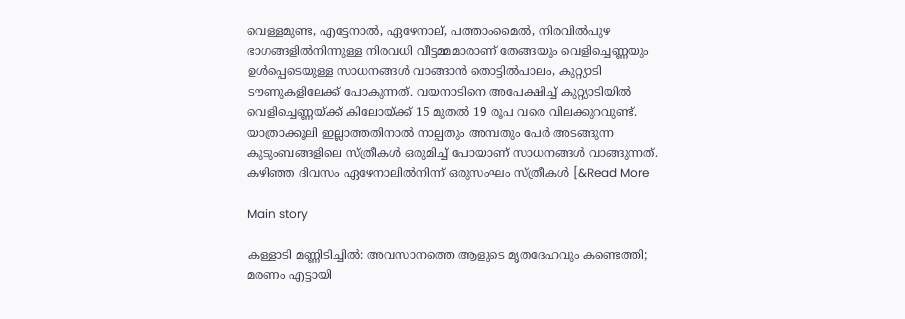വെള്ളമുണ്ട, എട്ടേനാൽ, ഏഴേനാല്, പത്താംമൈൽ, നിരവിൽപുഴ ഭാഗങ്ങളിൽനിന്നുള്ള നിരവധി വീട്ടമ്മമാരാണ് തേങ്ങയും വെളിച്ചെണ്ണയും ഉൾപ്പെടെയുള്ള സാധനങ്ങൾ വാങ്ങാൻ തൊട്ടിൽപാലം, കുറ്റ്യാടി ടൗണുകളിലേക്ക് പോകുന്നത്. വയനാടിനെ അപേക്ഷിച്ച് കുറ്റ്യാടിയിൽ വെളിച്ചെണ്ണയ്ക്ക് കിലോയ്ക്ക് 15 മുതൽ 19 രൂപ വരെ വിലക്കുറവുണ്ട്. യാത്രാക്കൂലി ഇല്ലാത്തതിനാൽ നാല്പതും അമ്പതും പേർ അടങ്ങുന്ന കുടുംബങ്ങളിലെ സ്ത്രീകൾ ഒരുമിച്ച് പോയാണ് സാധനങ്ങൾ വാങ്ങുന്നത്. കഴിഞ്ഞ ദിവസം ഏഴേനാലിൽനിന്ന് ഒരുസംഘം സ്ത്രീകൾ [&Read More

Main story

കള്ളാടി മണ്ണിടിച്ചിൽ: അവസാനത്തെ ആളുടെ മൃതദേഹവും കണ്ടെത്തി; മരണം എട്ടായി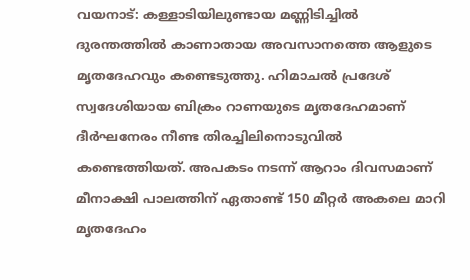വയനാട്: കള്ളാടിയിലുണ്ടായ മണ്ണിടിച്ചിൽ ദുരന്തത്തിൽ കാണാതായ അവസാനത്തെ ആളുടെ മൃതദേഹവും കണ്ടെടുത്തു. ഹിമാചൽ പ്രദേശ് സ്വദേശിയായ ബിക്രം റാണയുടെ മൃതദേഹമാണ് ദീർഘനേരം നീണ്ട തിരച്ചിലിനൊടുവിൽ കണ്ടെത്തിയത്. അപകടം നടന്ന് ആറാം ദിവസമാണ് മീനാക്ഷി പാലത്തിന് ഏതാണ്ട് 150 മീറ്റർ അകലെ മാറി മൃതദേഹം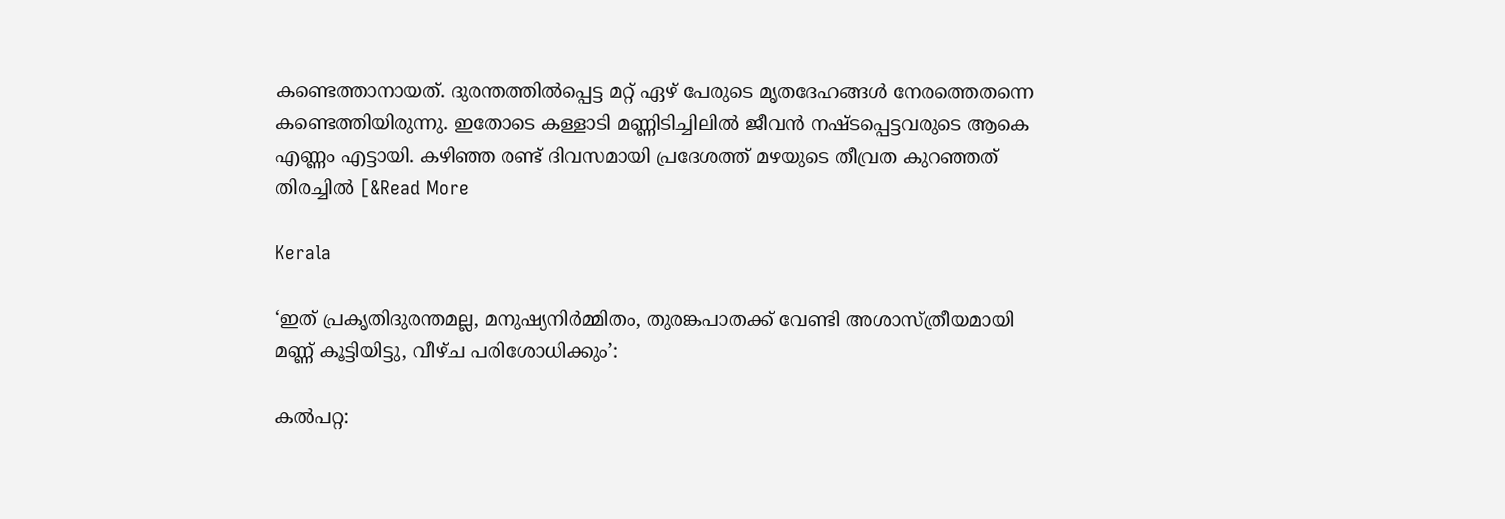കണ്ടെത്താനായത്. ദുരന്തത്തിൽപ്പെട്ട മറ്റ് ഏഴ് പേരുടെ മൃതദേഹങ്ങൾ നേരത്തെതന്നെ കണ്ടെത്തിയിരുന്നു. ഇതോടെ കള്ളാടി മണ്ണിടിച്ചിലിൽ ജീവൻ നഷ്ടപ്പെട്ടവരുടെ ആകെ എണ്ണം എട്ടായി. കഴിഞ്ഞ രണ്ട് ദിവസമായി പ്രദേശത്ത് മഴയുടെ തീവ്രത കുറഞ്ഞത് തിരച്ചിൽ [&Read More

Kerala

‘ഇത് പ്രകൃതിദുരന്തമല്ല, മനുഷ്യനിർമ്മിതം, തുരങ്കപാതക്ക് വേണ്ടി അശാസ്ത്രീയമായി മണ്ണ് കൂട്ടിയിട്ടു, വീഴ്ച പരിശോധിക്കും’:

കൽപറ്റ: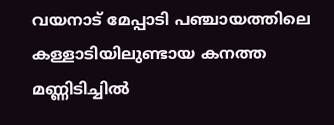വയനാട് മേപ്പാടി പഞ്ചായത്തിലെ കള്ളാടിയിലുണ്ടായ കനത്ത മണ്ണിടിച്ചിൽ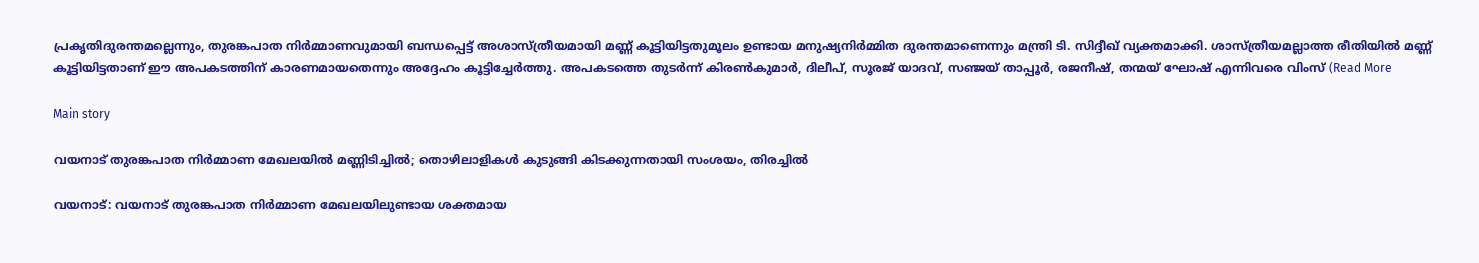പ്രകൃതിദുരന്തമല്ലെന്നും, തുരങ്കപാത നിർമ്മാണവുമായി ബന്ധപ്പെട്ട് അശാസ്ത്രീയമായി മണ്ണ് കൂട്ടിയിട്ടതുമൂലം ഉണ്ടായ മനുഷ്യനിർമ്മിത ദുരന്തമാണെന്നും മന്ത്രി ടി. സിദ്ദീഖ് വ്യക്തമാക്കി. ശാസ്ത്രീയമല്ലാത്ത രീതിയിൽ മണ്ണ് കൂട്ടിയിട്ടതാണ് ഈ അപകടത്തിന് കാരണമായതെന്നും അദ്ദേഹം കൂട്ടിച്ചേർത്തു. അപകടത്തെ തുടർന്ന് കിരൺകുമാർ, ദിലീപ്, സൂരജ് യാദവ്, സഞ്ജയ് താപ്പൂർ, രജനീഷ്, തന്മയ് ഘോഷ് എന്നിവരെ വിംസ് (Read More

Main story

വയനാട് തുരങ്കപാത നിർമ്മാണ മേഖലയിൽ മണ്ണിടിച്ചിൽ; തൊഴിലാളികൾ കുടുങ്ങി കിടക്കുന്നതായി സംശയം, തിരച്ചിൽ

വയനാട്: വയനാട് തുരങ്കപാത നിർമ്മാണ മേഖലയിലുണ്ടായ ശക്തമായ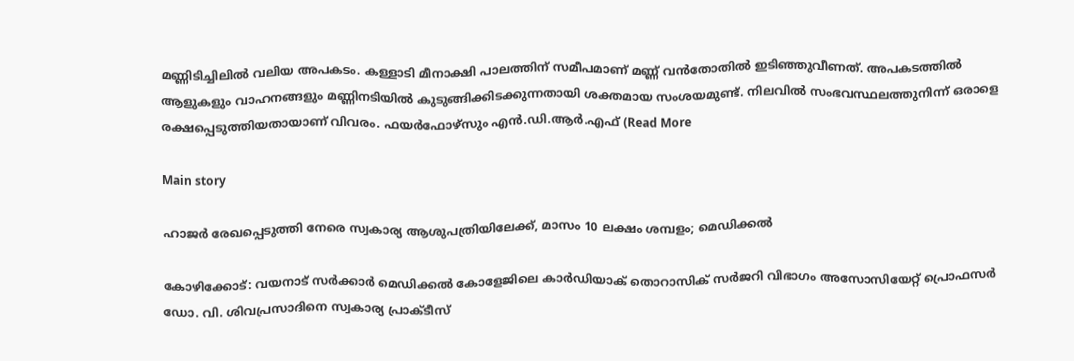മണ്ണിടിച്ചിലിൽ വലിയ അപകടം. കള്ളാടി മീനാക്ഷി പാലത്തിന് സമീപമാണ് മണ്ണ് വൻതോതിൽ ഇടിഞ്ഞുവീണത്. അപകടത്തിൽ ആളുകളും വാഹനങ്ങളും മണ്ണിനടിയിൽ കുടുങ്ങിക്കിടക്കുന്നതായി ശക്തമായ സംശയമുണ്ട്. നിലവിൽ സംഭവസ്ഥലത്തുനിന്ന് ഒരാളെ രക്ഷപ്പെടുത്തിയതായാണ് വിവരം. ഫയർഫോഴ്സും എൻ.ഡി.ആർ.എഫ് (Read More

Main story

ഹാജർ രേഖപ്പെടുത്തി നേരെ സ്വകാര്യ ആശുപത്രിയിലേക്ക്, മാസം 10 ലക്ഷം ശമ്പളം; മെഡിക്കൽ

കോഴിക്കോട്: വയനാട് സർക്കാർ മെഡിക്കൽ കോളേജിലെ കാർഡിയാക് തൊറാസിക് സർജറി വിഭാഗം അസോസിയേറ്റ് പ്രൊഫസർ ഡോ. വി. ശിവപ്രസാദിനെ സ്വകാര്യ പ്രാക്ടീസ്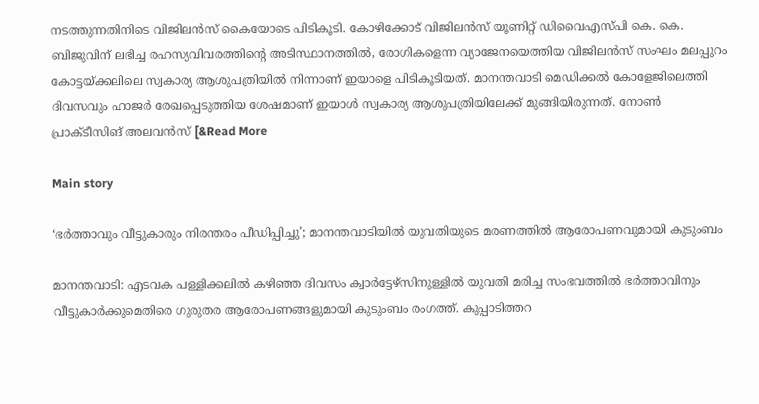നടത്തുന്നതിനിടെ വിജിലൻസ് കൈയോടെ പിടികൂടി. കോഴിക്കോട് വിജിലൻസ് യൂണിറ്റ് ഡിവൈഎസ്പി കെ. കെ. ബിജുവിന് ലഭിച്ച രഹസ്യവിവരത്തിന്റെ അടിസ്ഥാനത്തിൽ, രോഗികളെന്ന വ്യാജേനയെത്തിയ വിജിലൻസ് സംഘം മലപ്പുറം കോട്ടയ്ക്കലിലെ സ്വകാര്യ ആശുപത്രിയിൽ നിന്നാണ് ഇയാളെ പിടികൂടിയത്. മാനന്തവാടി മെഡിക്കൽ കോളേജിലെത്തി ദിവസവും ഹാജർ രേഖപ്പെടുത്തിയ ശേഷമാണ് ഇയാൾ സ്വകാര്യ ആശുപത്രിയിലേക്ക് മുങ്ങിയിരുന്നത്. നോൺ പ്രാക്ടീസിങ് അലവൻസ് [&Read More

Main story

‘ഭർത്താവും വീട്ടുകാരും നിരന്തരം പീഡിപ്പിച്ചു’; മാനന്തവാടിയിൽ യുവതിയുടെ മരണത്തിൽ ആരോപണവുമായി കുടുംബം

മാനന്തവാടി: എടവക പള്ളിക്കലിൽ കഴിഞ്ഞ ദിവസം ക്വാർട്ടേഴ്സിനുള്ളിൽ യുവതി മരിച്ച സംഭവത്തിൽ ഭർത്താവിനും വീട്ടുകാർക്കുമെതിരെ ഗുരുതര ആരോപണങ്ങളുമായി കുടുംബം രംഗത്ത്. കുപ്പാടിത്തറ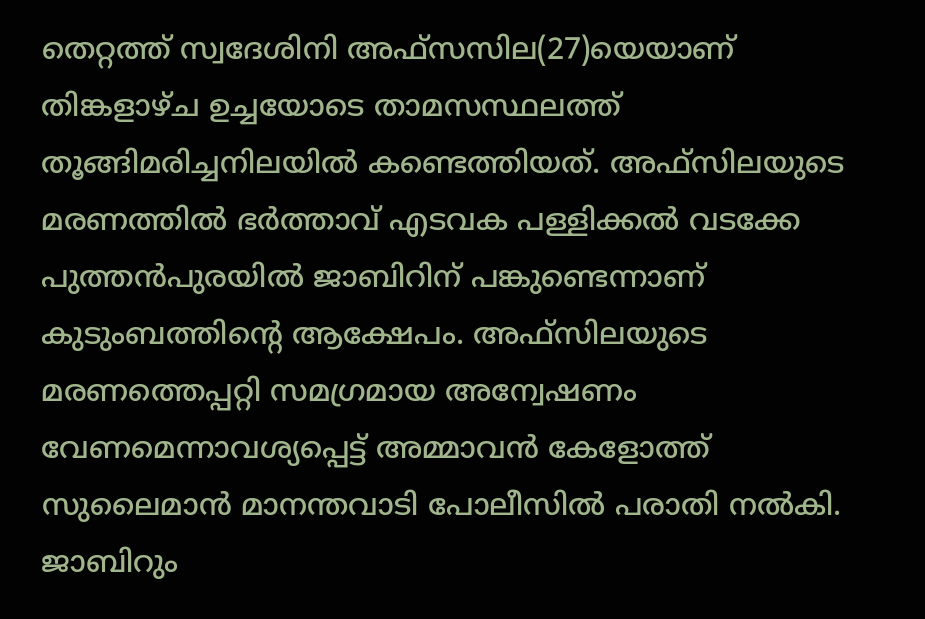തെറ്റത്ത് സ്വദേശിനി അഫ്സസില(27)യെയാണ് തിങ്കളാഴ്‌ച ഉച്ചയോടെ താമസസ്ഥലത്ത് തൂങ്ങിമരിച്ചനിലയിൽ കണ്ടെത്തിയത്. അഫ്‌സിലയുടെ മരണത്തിൽ ഭർത്താവ് എടവക പള്ളിക്കൽ വടക്കേ പുത്തൻപുരയിൽ ജാബിറിന് പങ്കുണ്ടെന്നാണ് കുടുംബത്തിന്റെ ആക്ഷേപം. അഫ്സിലയുടെ മരണത്തെപ്പറ്റി സമഗ്രമായ അന്വേഷണം വേണമെന്നാവശ്യപ്പെട്ട് അമ്മാവൻ കേളോത്ത് സുലൈമാൻ മാനന്തവാടി പോലീസിൽ പരാതി നൽകി. ജാബിറും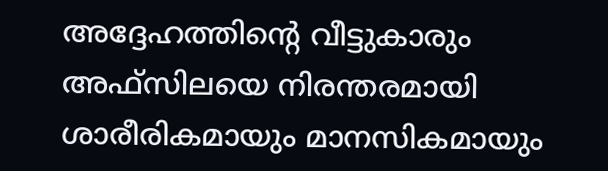അദ്ദേഹത്തിന്റെ വീട്ടുകാരും അഫ്സിലയെ നിരന്തരമായി ശാരീരികമായും മാനസികമായും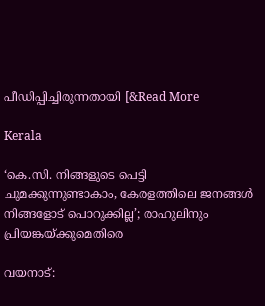പീഡിപ്പിച്ചിരുന്നതായി [&Read More

Kerala

‘കെ.സി. നിങ്ങളുടെ പെട്ടി ചുമക്കുന്നുണ്ടാകാം, കേരളത്തിലെ ജനങ്ങൾ നിങ്ങളോട് പൊറുക്കില്ല’; രാഹുലിനും പ്രിയങ്കയ്ക്കുമെതിരെ

വയനാട്: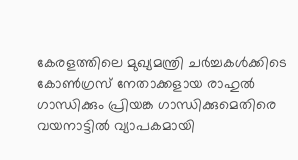കേരളത്തിലെ മുഖ്യമന്ത്രി ചർച്ചകൾക്കിടെ കോൺഗ്രസ് നേതാക്കളായ രാഹുൽ ഗാന്ധിക്കും പ്രിയങ്ക ഗാന്ധിക്കുമെതിരെ വയനാട്ടിൽ വ്യാപകമായി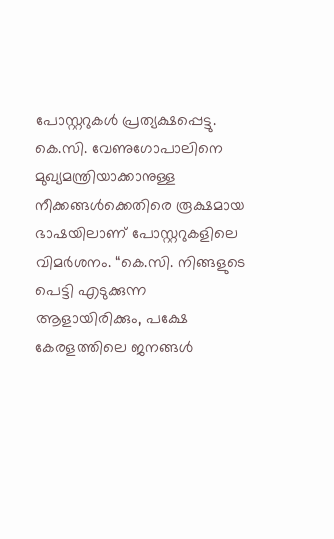പോസ്റ്ററുകൾ പ്രത്യക്ഷപ്പെട്ടു. കെ.സി. വേണുഗോപാലിനെ മുഖ്യമന്ത്രിയാക്കാനുള്ള നീക്കങ്ങൾക്കെതിരെ രൂക്ഷമായ ഭാഷയിലാണ് പോസ്റ്ററുകളിലെ വിമർശനം. “കെ.സി. നിങ്ങളുടെ പെട്ടി എടുക്കുന്ന ആളായിരിക്കും, പക്ഷേ കേരളത്തിലെ ജനങ്ങൾ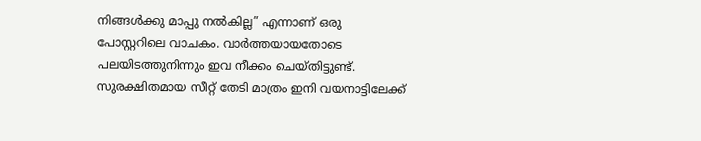നിങ്ങൾക്കു മാപ്പു നൽകില്ല” എന്നാണ് ഒരു പോസ്റ്ററിലെ വാചകം. വാർത്തയായതോടെ പലയിടത്തുനിന്നും ഇവ നീക്കം ചെയ്തിട്ടുണ്ട്. സുരക്ഷിതമായ സീറ്റ് തേടി മാത്രം ഇനി വയനാട്ടിലേക്ക്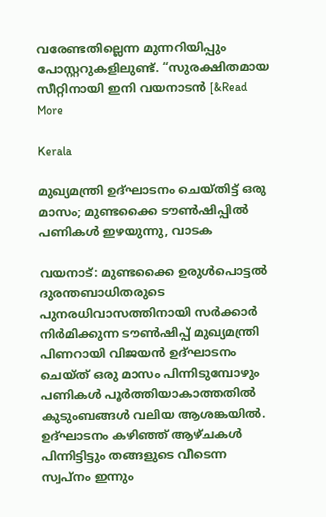വരേണ്ടതില്ലെന്ന മുന്നറിയിപ്പും പോസ്റ്ററുകളിലുണ്ട്. “സുരക്ഷിതമായ സീറ്റിനായി ഇനി വയനാടൻ [&Read More

Kerala

മുഖ്യമന്ത്രി ഉദ്ഘാടനം ചെയ്‌തിട്ട് ഒരു മാസം; മുണ്ടക്കൈ ടൗൺഷിപ്പിൽ പണികൾ ഇഴയുന്നു, വാടക

വയനാട്: മുണ്ടക്കൈ ഉരുൾപൊട്ടൽ ദുരന്തബാധിതരുടെ പുനരധിവാസത്തിനായി സർക്കാർ നിർമിക്കുന്ന ടൗൺഷിപ്പ് മുഖ്യമന്ത്രി പിണറായി വിജയൻ ഉദ്ഘാടനം ചെയ്ത് ഒരു മാസം പിന്നിടുമ്പോഴും പണികൾ പൂർത്തിയാകാത്തതിൽ കുടുംബങ്ങൾ വലിയ ആശങ്കയിൽ. ഉദ്ഘാടനം കഴിഞ്ഞ് ആഴ്ചകൾ പിന്നിട്ടിട്ടും തങ്ങളുടെ വീടെന്ന സ്വപ്നം ഇന്നും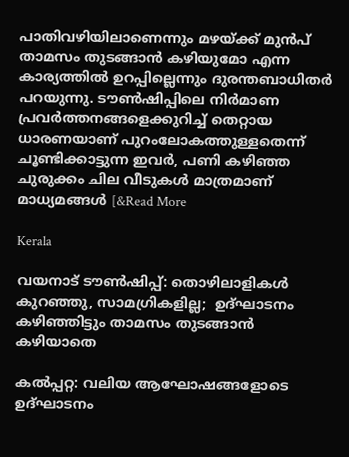പാതിവഴിയിലാണെന്നും മഴയ്ക്ക് മുൻപ് താമസം തുടങ്ങാൻ കഴിയുമോ എന്ന കാര്യത്തിൽ ഉറപ്പില്ലെന്നും ദുരന്തബാധിതർ പറയുന്നു. ടൗൺഷിപ്പിലെ നിർമാണ പ്രവർത്തനങ്ങളെക്കുറിച്ച് തെറ്റായ ധാരണയാണ് പുറംലോകത്തുള്ളതെന്ന് ചൂണ്ടിക്കാട്ടുന്ന ഇവർ, പണി കഴിഞ്ഞ ചുരുക്കം ചില വീടുകൾ മാത്രമാണ് മാധ്യമങ്ങൾ [&Read More

Kerala

വയനാട് ടൗൺഷിപ്പ്: തൊഴിലാളികൾ കുറഞ്ഞു, സാമഗ്രികളില്ല;  ഉദ്ഘാടനം കഴിഞ്ഞിട്ടും താമസം തുടങ്ങാൻ കഴിയാതെ

കൽപ്പറ്റ: വലിയ ആഘോഷങ്ങളോടെ ഉദ്ഘാടനം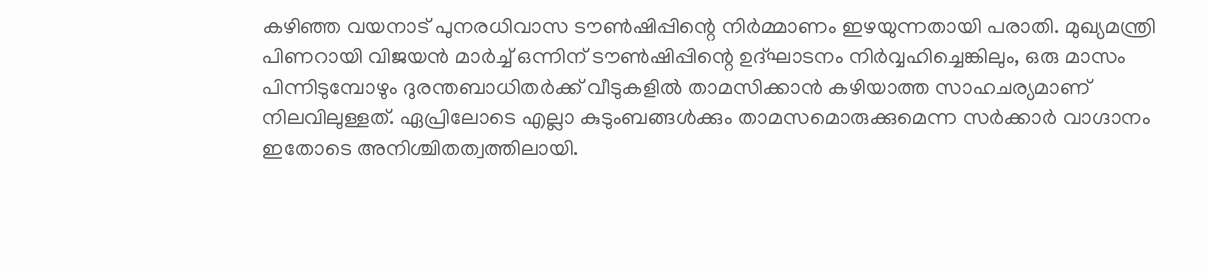കഴിഞ്ഞ വയനാട് പുനരധിവാസ ടൗൺഷിപ്പിന്റെ നിർമ്മാണം ഇഴയുന്നതായി പരാതി. മുഖ്യമന്ത്രി പിണറായി വിജയൻ മാർച്ച് ഒന്നിന് ടൗൺഷിപ്പിന്റെ ഉദ്ഘാടനം നിർവ്വഹിച്ചെങ്കിലും, ഒരു മാസം പിന്നിടുമ്പോഴും ദുരന്തബാധിതർക്ക് വീടുകളിൽ താമസിക്കാൻ കഴിയാത്ത സാഹചര്യമാണ് നിലവിലുള്ളത്. ഏപ്രിലോടെ എല്ലാ കുടുംബങ്ങൾക്കും താമസമൊരുക്കുമെന്ന സർക്കാർ വാഗ്ദാനം ഇതോടെ അനിശ്ചിതത്വത്തിലായി.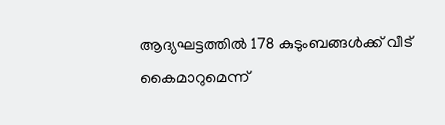ആദ്യഘട്ടത്തിൽ 178 കുടുംബങ്ങൾക്ക് വീട് കൈമാറുമെന്ന്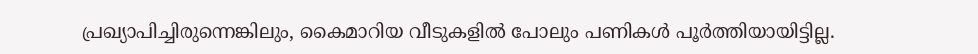പ്രഖ്യാപിച്ചിരുന്നെങ്കിലും, കൈമാറിയ വീടുകളിൽ പോലും പണികൾ പൂർത്തിയായിട്ടില്ല.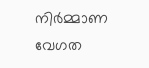നിർമ്മാണ വേഗത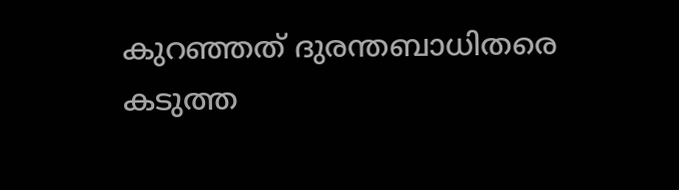കുറഞ്ഞത് ദുരന്തബാധിതരെ കടുത്ത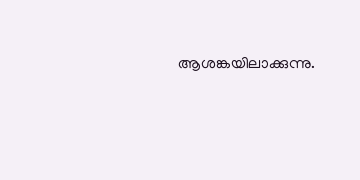ആശങ്കയിലാക്കുന്നു.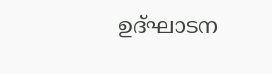ഉദ്ഘാടന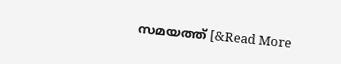സമയത്ത് [&Read More